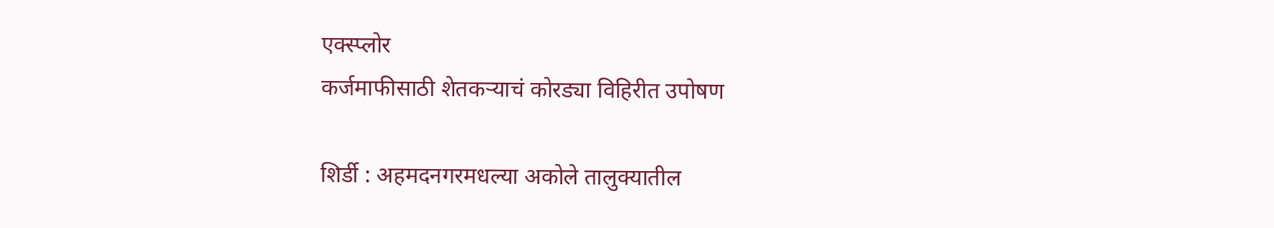एक्स्प्लोर
कर्जमाफीसाठी शेतकऱ्याचं कोरड्या विहिरीत उपोषण

शिर्डी : अहमदनगरमधल्या अकोले तालुक्यातील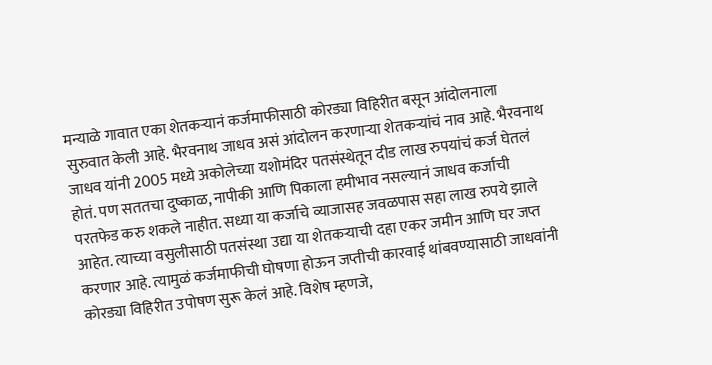मन्याळे गावात एका शेतकऱ्यानं कर्जमाफीसाठी कोरड्या विहिरीत बसून आंदोलनाला सुरुवात केली आहे. भैरवनाथ जाधव असं आंदोलन करणाऱ्या शेतकऱ्यांचं नाव आहे. भैरवनाथ जाधव यांनी 2005 मध्ये अकोलेच्या यशोमंदिर पतसंस्थेतून दीड लाख रुपयांचं कर्ज घेतलं होतं. पण सततचा दुष्काळ, नापीकी आणि पिकाला हमीभाव नसल्यानं जाधव कर्जाची परतफेड करु शकले नाहीत. सध्या या कर्जाचे व्याजासह जवळपास सहा लाख रुपये झाले आहेत. त्याच्या वसुलीसाठी पतसंस्था उद्या या शेतकऱ्याची दहा एकर जमीन आणि घर जप्त करणार आहे. त्यामुळं कर्जमाफीची घोषणा होऊन जप्तीची कारवाई थांबवण्यासाठी जाधवांनी कोरड्या विहिरीत उपोषण सुरू केलं आहे. विशेष म्हणजे,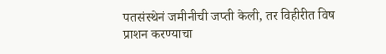पतसंस्थेनं जमीनीची जप्ती केली, तर विहीरीत विष प्राशन करण्याचा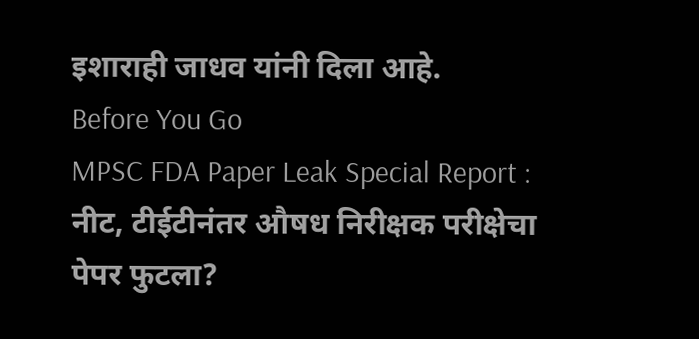इशाराही जाधव यांनी दिला आहे.
Before You Go
MPSC FDA Paper Leak Special Report : नीट, टीईटीनंतर औषध निरीक्षक परीक्षेचा पेपर फुटला?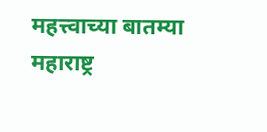महत्त्वाच्या बातम्या
महाराष्ट्र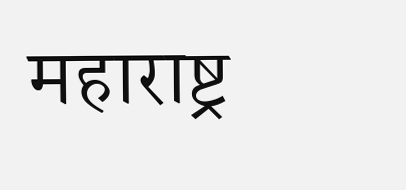महाराष्ट्र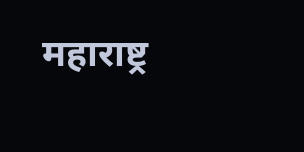महाराष्ट्र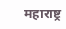महाराष्ट्र